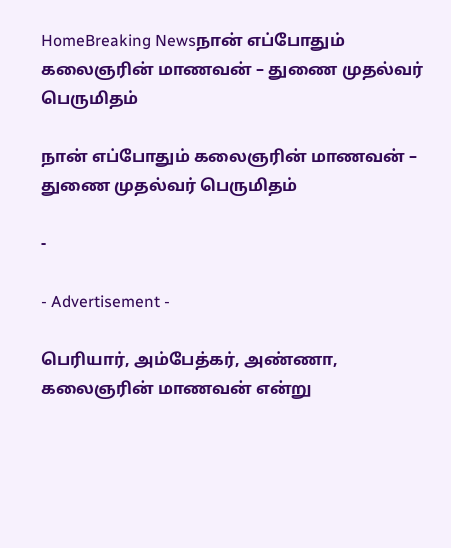HomeBreaking Newsநான் எப்போதும் கலைஞரின் மாணவன் – துணை முதல்வர் பெருமிதம்

நான் எப்போதும் கலைஞரின் மாணவன் – துணை முதல்வர் பெருமிதம்

-

- Advertisement -

பெரியார், அம்பேத்கர், அண்ணா, கலைஞரின் மாணவன் என்று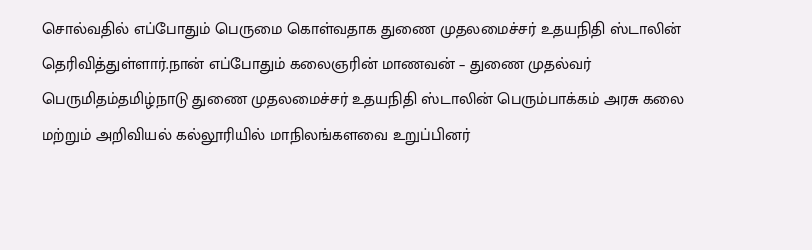சொல்வதில் எப்போதும் பெருமை கொள்வதாக துணை முதலமைச்சர் உதயநிதி ஸ்டாலின் தெரிவித்துள்ளார்.நான் எப்போதும் கலைஞரின் மாணவன் – துணை முதல்வர் பெருமிதம்தமிழ்நாடு துணை முதலமைச்சர் உதயநிதி ஸ்டாலின் பெரும்பாக்கம் அரசு கலை மற்றும் அறிவியல் கல்லூரியில் மாநிலங்களவை உறுப்பினர்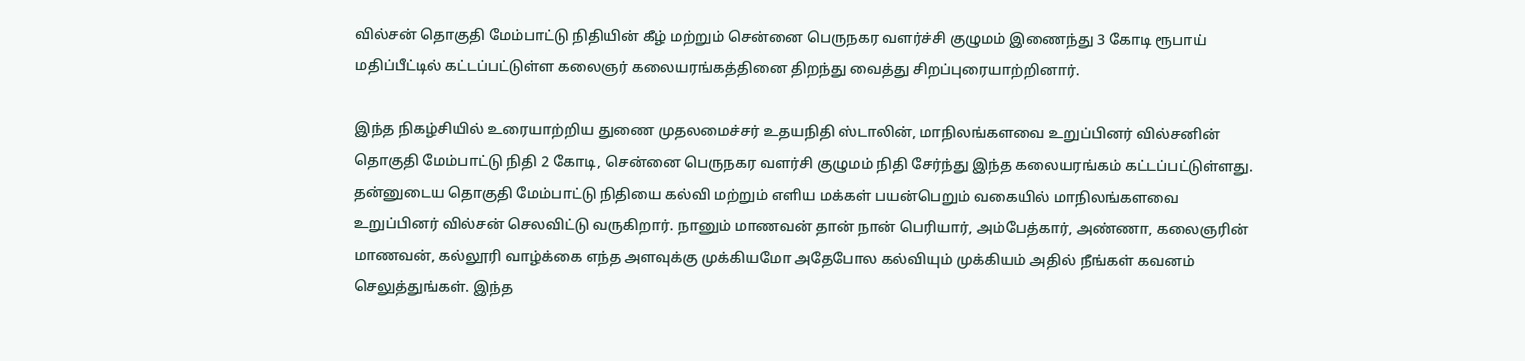வில்சன் தொகுதி மேம்பாட்டு நிதியின் கீழ் மற்றும் சென்னை பெருநகர வளர்ச்சி குழுமம் இணைந்து 3 கோடி ரூபாய் மதிப்பீட்டில் கட்டப்பட்டுள்ள கலைஞர் கலையரங்கத்தினை திறந்து வைத்து சிறப்புரையாற்றினார்.

இந்த நிகழ்சியில் உரையாற்றிய துணை முதலமைச்சர் உதயநிதி ஸ்டாலின், மாநிலங்களவை உறுப்பினர் வில்சனின் தொகுதி மேம்பாட்டு நிதி 2 கோடி, சென்னை பெருநகர வளர்சி குழுமம் நிதி சேர்ந்து இந்த கலையரங்கம் கட்டப்பட்டுள்ளது. தன்னுடைய தொகுதி மேம்பாட்டு நிதியை கல்வி மற்றும் எளிய மக்கள் பயன்பெறும் வகையில் மாநிலங்களவை உறுப்பினர் வில்சன் செலவிட்டு வருகிறார். நானும் மாணவன் தான் நான் பெரியார், அம்பேத்கார், அண்ணா, கலைஞரின் மாணவன், கல்லூரி வாழ்க்கை எந்த அளவுக்கு முக்கியமோ அதேபோல கல்வியும் முக்கியம் அதில் நீங்கள் கவனம் செலுத்துங்கள். இந்த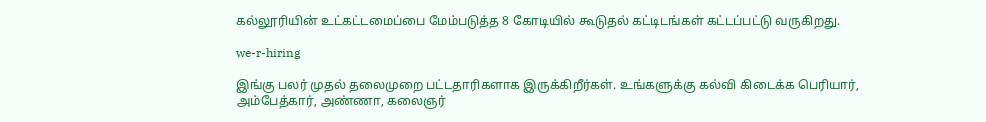கல்லூரியின் உட்கட்டமைப்பை மேம்படுத்த 8 கோடியில் கூடுதல் கட்டிடங்கள் கட்டப்பட்டு வருகிறது.

we-r-hiring

இங்கு பலர் முதல் தலைமுறை பட்டதாரிகளாக இருக்கிறீர்கள். உங்களுக்கு கல்வி கிடைக்க பெரியார், அம்பேத்கார், அண்ணா, கலைஞர்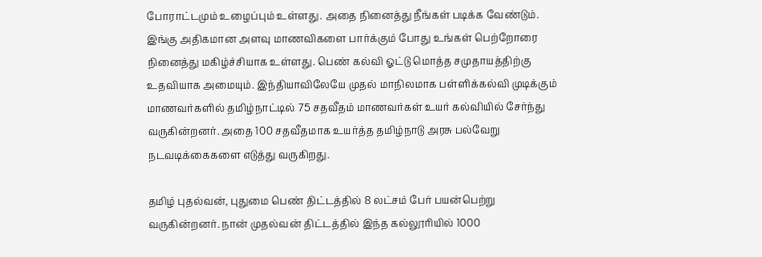போராட்டமும் உழைப்பும் உள்ளது. அதை நினைத்து நீங்கள் படிக்க வேண்டும். இங்கு அதிகமான அளவு மாணவிகளை பார்க்கும் போது உங்கள் பெற்றோரை நினைத்து மகிழ்ச்சியாக உள்ளது. பெண் கல்வி ஓட்டு மொத்த சமுதாயத்திற்கு உதவியாக அமையும். இந்தியாவிலேயே முதல் மாநிலமாக பள்ளிக்கல்வி முடிக்கும்  மாணவர்களில் தமிழ்நாட்டில் 75 சதவீதம் மாணவர்கள் உயர் கல்வியில் சேர்ந்து வருகின்றனர். அதை 100 சதவீதமாக உயர்த்த தமிழ்நாடு அரசு பல்வேறு நடவடிக்கைகளை எடுத்து வருகிறது.

தமிழ் புதல்வன், புதுமை பெண் திட்டத்தில் 8 லட்சம் பேர் பயன்பெற்று வருகின்றனர். நான் முதல்வன் திட்டத்தில் இந்த கல்லூரியில் 1000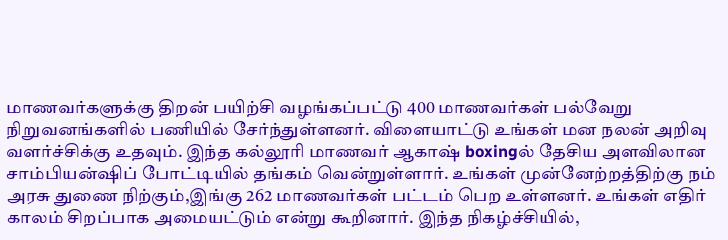மாணவர்களுக்கு திறன் பயிற்சி வழங்கப்பட்டு 400 மாணவர்கள் பல்வேறு நிறுவனங்களில் பணியில் சேர்ந்துள்ளனர். விளையாட்டு உங்கள் மன நலன் அறிவு வளர்ச்சிக்கு உதவும். இந்த கல்லூரி மாணவர் ஆகாஷ் boxingல் தேசிய அளவிலான சாம்பியன்ஷிப் போட்டியில் தங்கம் வென்றுள்ளார். உங்கள் முன்னேற்றத்திற்கு நம் அரசு துணை நிற்கும்,இங்கு 262 மாணவர்கள் பட்டம் பெற உள்ளனர். உங்கள் எதிர் காலம் சிறப்பாக அமையட்டும் என்று கூறினார். இந்த நிகழ்ச்சியில்,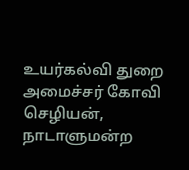உயர்கல்வி துறை அமைச்சர் கோவி செழியன், நாடாளுமன்ற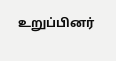உறுப்பினர்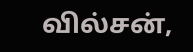வில்சன்,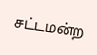சட்டமன்ற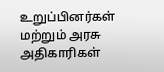உறுப்பினர்கள் மற்றும் அரசு அதிகாரிகள்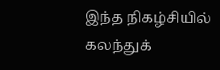இந்த நிகழ்சியில் கலந்துக்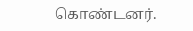கொண்டனர்.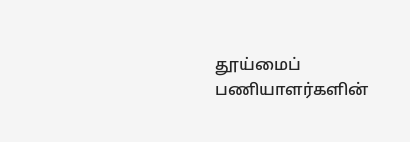தூய்மைப் பணியாளர்களின்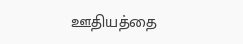ஊதியத்தை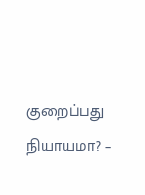குறைப்பது நியாயமா? –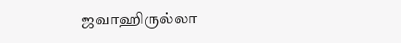ஜவாஹிருல்லா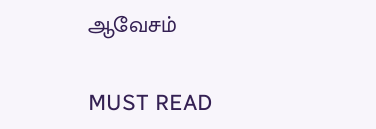ஆவேசம்

MUST READ